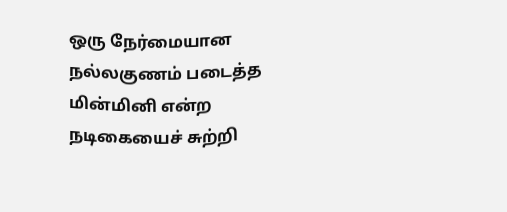ஒரு நேர்மையான நல்லகுணம் படைத்த மின்மினி என்ற நடிகையைச் சுற்றி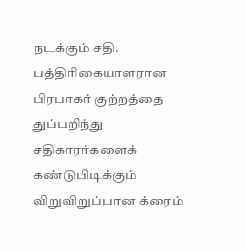நடக்கும் சதி. பத்திரிகையாளரான பிரபாகர் குற்றத்தை துப்பறிந்து சதிகாரர்களைக் கண்டுபிடிக்கும் விறுவிறுப்பான க்ரைம்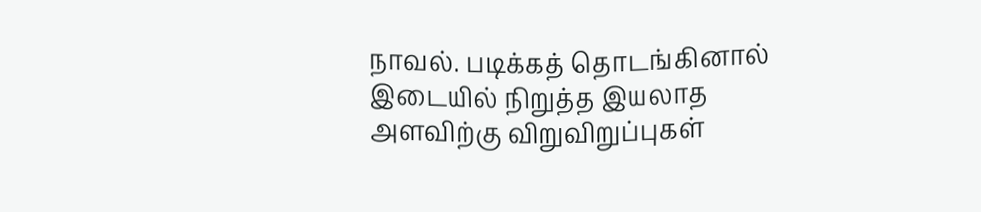நாவல். படிக்கத் தொடங்கினால் இடையில் நிறுத்த இயலாத அளவிற்கு விறுவிறுப்புகள்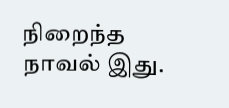நிறைந்த நாவல் இது.